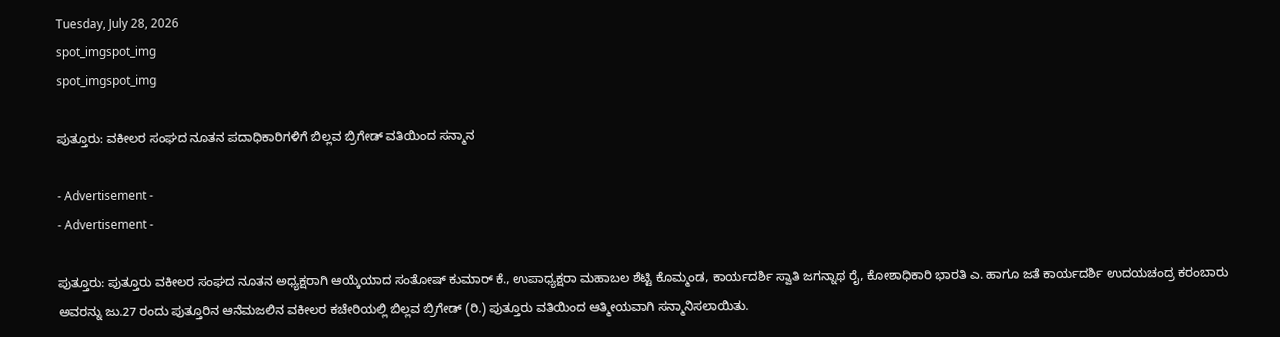Tuesday, July 28, 2026
spot_imgspot_img
spot_imgspot_img

ಪುತ್ತೂರು: ವಕೀಲರ ಸಂಘದ ನೂತನ ಪದಾಧಿಕಾರಿಗಳಿಗೆ ಬಿಲ್ಲವ ಬ್ರಿಗೇಡ್ ವತಿಯಿಂದ ಸನ್ಮಾನ

- Advertisement -
- Advertisement -

ಪುತ್ತೂರು: ಪುತ್ತೂರು ವಕೀಲರ ಸಂಘದ ನೂತನ ಅಧ್ಯಕ್ಷರಾಗಿ ಆಯ್ಕೆಯಾದ ಸಂತೋಷ್ ಕುಮಾರ್ ಕೆ., ಉಪಾಧ್ಯಕ್ಷರಾ ಮಹಾಬಲ ಶೆಟ್ಟಿ ಕೊಮ್ಮಂಡ, ಕಾರ್ಯದರ್ಶಿ ಸ್ವಾತಿ ಜಗನ್ನಾಥ ರೈ, ಕೋಶಾಧಿಕಾರಿ ಭಾರತಿ ಎ. ಹಾಗೂ ಜತೆ ಕಾರ್ಯದರ್ಶಿ ಉದಯಚಂದ್ರ ಕರಂಬಾರು ಅವರನ್ನು ಜು.27 ರಂದು ಪುತ್ತೂರಿನ ಆನೆಮಜಲಿನ ವಕೀಲರ ಕಚೇರಿಯಲ್ಲಿ ಬಿಲ್ಲವ ಬ್ರಿಗೇಡ್ (ರಿ.) ಪುತ್ತೂರು ವತಿಯಿಂದ ಆತ್ಮೀಯವಾಗಿ ಸನ್ಮಾನಿಸಲಾಯಿತು.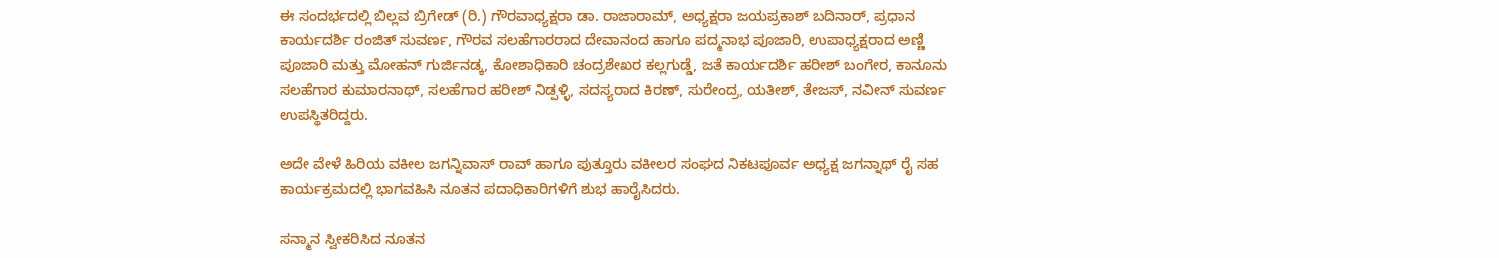ಈ ಸಂದರ್ಭದಲ್ಲಿ ಬಿಲ್ಲವ ಬ್ರಿಗೇಡ್ (ರಿ.) ಗೌರವಾಧ್ಯಕ್ಷರಾ ಡಾ. ರಾಜಾರಾಮ್, ಅಧ್ಯಕ್ಷರಾ ಜಯಪ್ರಕಾಶ್ ಬದಿನಾರ್, ಪ್ರಧಾನ ಕಾರ್ಯದರ್ಶಿ ರಂಜಿತ್ ಸುವರ್ಣ, ಗೌರವ ಸಲಹೆಗಾರರಾದ ದೇವಾನಂದ ಹಾಗೂ ಪದ್ಮನಾಭ ಪೂಜಾರಿ, ಉಪಾಧ್ಯಕ್ಷರಾದ ಅಣ್ಣಿ ಪೂಜಾರಿ ಮತ್ತು ಮೋಹನ್ ಗುರ್ಜಿನಡ್ಕ, ಕೋಶಾಧಿಕಾರಿ ಚಂದ್ರಶೇಖರ ಕಲ್ಲಗುಡ್ಡೆ, ಜತೆ ಕಾರ್ಯದರ್ಶಿ ಹರೀಶ್ ಬಂಗೇರ, ಕಾನೂನು ಸಲಹೆಗಾರ ಕುಮಾರನಾಥ್, ಸಲಹೆಗಾರ ಹರೀಶ್ ನಿಡ್ಪಳ್ಳಿ, ಸದಸ್ಯರಾದ ಕಿರಣ್, ಸುರೇಂದ್ರ, ಯತೀಶ್, ತೇಜಸ್, ನವೀನ್ ಸುವರ್ಣ ಉಪಸ್ಥಿತರಿದ್ದರು.

ಅದೇ ವೇಳೆ ಹಿರಿಯ ವಕೀಲ ಜಗನ್ನಿವಾಸ್ ರಾವ್ ಹಾಗೂ ಪುತ್ತೂರು ವಕೀಲರ ಸಂಘದ ನಿಕಟಪೂರ್ವ ಅಧ್ಯಕ್ಷ ಜಗನ್ನಾಥ್ ರೈ ಸಹ ಕಾರ್ಯಕ್ರಮದಲ್ಲಿ ಭಾಗವಹಿಸಿ ನೂತನ ಪದಾಧಿಕಾರಿಗಳಿಗೆ ಶುಭ ಹಾರೈಸಿದರು.

ಸನ್ಮಾನ ಸ್ವೀಕರಿಸಿದ ನೂತನ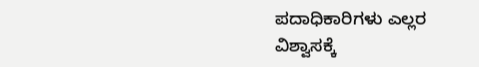ಪದಾಧಿಕಾರಿಗಳು ಎಲ್ಲರ ವಿಶ್ವಾಸಕ್ಕೆ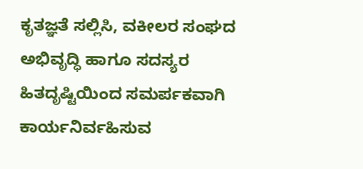ಕೃತಜ್ಞತೆ ಸಲ್ಲಿಸಿ, ವಕೀಲರ ಸಂಘದ ಅಭಿವೃದ್ಧಿ ಹಾಗೂ ಸದಸ್ಯರ ಹಿತದೃಷ್ಟಿಯಿಂದ ಸಮರ್ಪಕವಾಗಿ ಕಾರ್ಯನಿರ್ವಹಿಸುವ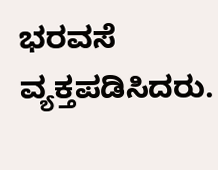ಭರವಸೆ ವ್ಯಕ್ತಪಡಿಸಿದರು.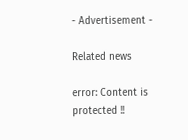- Advertisement -

Related news

error: Content is protected !!